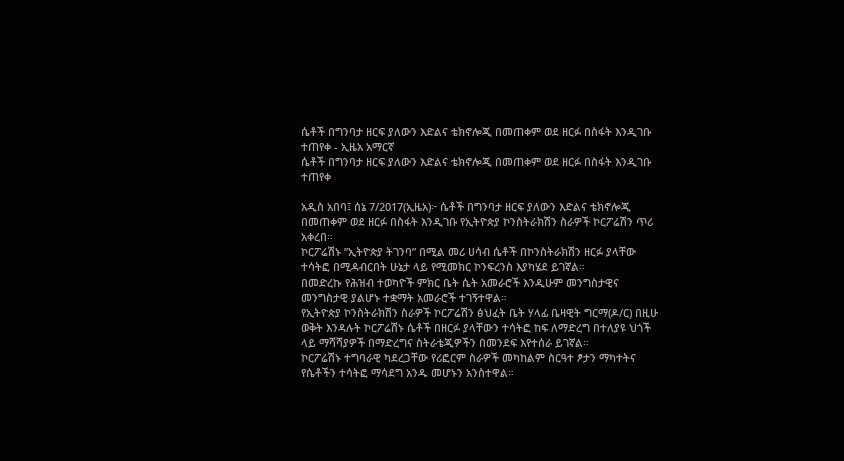ሴቶች በግንባታ ዘርፍ ያለውን እድልና ቴክኖሎጂ በመጠቀም ወደ ዘርፉ በስፋት እንዲገቡ ተጠየቀ - ኢዜአ አማርኛ
ሴቶች በግንባታ ዘርፍ ያለውን እድልና ቴክኖሎጂ በመጠቀም ወደ ዘርፉ በስፋት እንዲገቡ ተጠየቀ

አዲስ አበባ፤ ሰኔ 7/2017(ኢዜአ)፦ ሴቶች በግንባታ ዘርፍ ያለውን እድልና ቴክኖሎጂ በመጠቀም ወደ ዘርፉ በስፋት እንዲገቡ የኢትዮጵያ ኮንስትራክሽን ስራዎች ኮርፖሬሽን ጥሪ አቀረበ።
ኮርፖሬሽኑ ”ኢትዮጵያ ትገንባ” በሚል መሪ ሀሳብ ሴቶች በኮንስትራክሽን ዘርፉ ያላቸው ተሳትፎ በሚዳብርበት ሁኔታ ላይ የሚመክር ኮንፍረንስ እያካሄደ ይገኛል።
በመድረኩ የሕዝብ ተወካዮች ምክር ቤት ሴት አመራሮች እንዲሁም መንግስታዊና መንግስታዊ ያልሆኑ ተቋማት አመራሮች ተገኝተዋል።
የኢትዮጵያ ኮንስትራክሽን ስራዎች ኮርፖሬሽን ፅህፈት ቤት ሃላፊ ቤዛዊት ግርማ(ዶ/ር) በዚሁ ወቅት እንዳሉት ኮርፖሬሽኑ ሴቶች በዘርፉ ያላቸውን ተሳትፎ ከፍ ለማድረግ በተለያዩ ህጎች ላይ ማሻሻያዎች በማድረግና ስትራቴጂዎችን በመንደፍ እየተሰራ ይገኛል።
ኮርፖሬሽኑ ተግባራዊ ካደረጋቸው የሪፎርም ስራዎች መካከልም ስርዓተ ፆታን ማካተትና የሴቶችን ተሳትፎ ማሳደግ አንዱ መሆኑን አንስተዋል።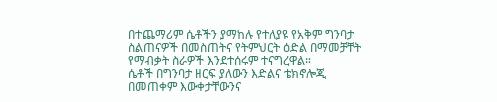በተጨማሪም ሴቶችን ያማከሉ የተለያዩ የአቅም ግንባታ ስልጠናዎች በመስጠትና የትምህርት ዕድል በማመቻቸት የማብቃት ስራዎች እንደተሰሩም ተናግረዋል።
ሴቶች በግንባታ ዘርፍ ያለውን እድልና ቴክኖሎጂ በመጠቀም እውቀታቸውንና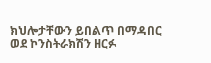ክህሎታቸውን ይበልጥ በማዳበር ወደ ኮንስትራክሽን ዘርፉ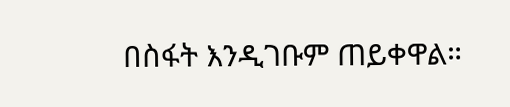በስፋት እንዲገቡም ጠይቀዋል።